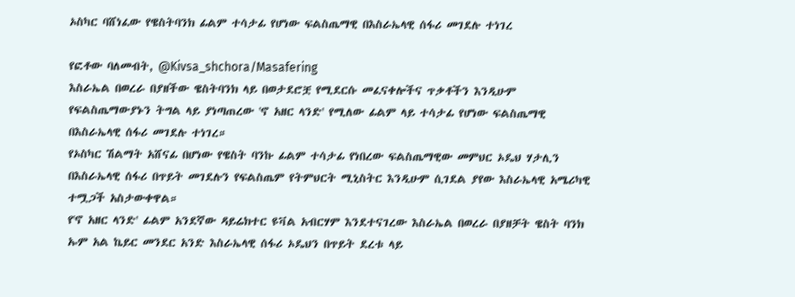ኦስካር ባሸነፈው የዌስትባንክ ፊልም ተሳታፊ የሆነው ፍልስጤማዊ በእስራኤላዊ ሰፋሪ መገደሉ ተነገረ

የፎቶው ባለመብት, @Kivsa_shchora/Masafering
እስራኤል በወረራ በያዘችው ዌስትባንክ ላይ በወታደሮቿ የሚደርሱ መፈናቀሎችና ጥቃቶችን እንዲሁም የፍልስጤማውያኑን ትግል ላይ ያነጣጠረው 'ኖ አዘር ላንድ' የሚለው ፊልም ላይ ተሳታፊ የሆነው ፍልስጤማዊ በእስራኤላዊ ሰፋሪ መገደሉ ተነገረ።
የኦስካር ሽልማት አሸናፊ በሆነው የዌስት ባንኩ ፊልም ተሳታፊ የነበረው ፍልስጤማዊው መምህር ኦዴህ ሃታሊን በእስራኤላዊ ሰፋሪ በጥይት መገደሉን የፍልስጤም የትምህርት ሚኒስትር እንዲሁም ሲገደል ያየው እስራኤላዊ አሜሪካዊ ተሟጋች አስታውቀዋል።
የ'ኖ አዘር ላንድ' ፊልም አንደኛው ዳይሬክተር ዩቫል አብርሃም እንደተናገረው እስራኤል በወረራ በያዘቻት ዌስት ባንክ ኡም አል ኬይር መንደር አንድ እስራኤላዊ ሰፋሪ ኦዴህን በጥይት ደረቱ ላይ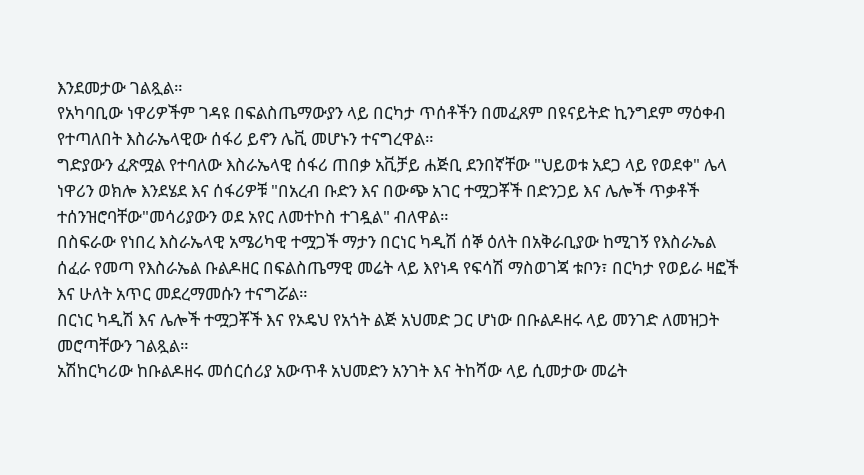እንደመታው ገልጿል።
የአካባቢው ነዋሪዎችም ገዳዩ በፍልስጤማውያን ላይ በርካታ ጥሰቶችን በመፈጸም በዩናይትድ ኪንግደም ማዕቀብ የተጣለበት እስራኤላዊው ሰፋሪ ይኖን ሌቪ መሆኑን ተናግረዋል።
ግድያውን ፈጽሟል የተባለው እስራኤላዊ ሰፋሪ ጠበቃ አቪቻይ ሐጅቢ ደንበኛቸው "ህይወቱ አደጋ ላይ የወደቀ" ሌላ ነዋሪን ወክሎ እንደሄደ እና ሰፋሪዎቹ "በአረብ ቡድን እና በውጭ አገር ተሟጋቾች በድንጋይ እና ሌሎች ጥቃቶች ተሰንዝሮባቸው"መሳሪያውን ወደ አየር ለመተኮስ ተገዷል" ብለዋል።
በስፍራው የነበረ እስራኤላዊ አሜሪካዊ ተሟጋች ማታን በርነር ካዲሽ ሰኞ ዕለት በአቅራቢያው ከሚገኝ የእስራኤል ሰፈራ የመጣ የእስራኤል ቡልዶዘር በፍልስጤማዊ መሬት ላይ እየነዳ የፍሳሽ ማስወገጃ ቱቦን፣ በርካታ የወይራ ዛፎች እና ሁለት አጥር መደረማመሱን ተናግሯል።
በርነር ካዲሽ እና ሌሎች ተሟጋቾች እና የኦዴህ የአጎት ልጅ አህመድ ጋር ሆነው በቡልዶዘሩ ላይ መንገድ ለመዝጋት መሮጣቸውን ገልጿል።
አሽከርካሪው ከቡልዶዘሩ መሰርሰሪያ አውጥቶ አህመድን አንገት እና ትከሻው ላይ ሲመታው መሬት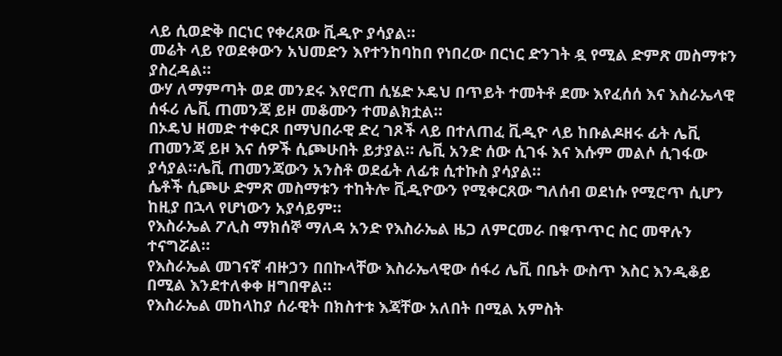ላይ ሲወድቅ በርነር የቀረጸው ቪዲዮ ያሳያል።
መሬት ላይ የወደቀውን አህመድን እየተንከባከበ የነበረው በርነር ድንገት ዷ የሚል ድምጽ መስማቱን ያስረዳል።
ውሃ ለማምጣት ወደ መንደሩ እየሮጠ ሲሄድ ኦዴህ በጥይት ተመትቶ ደሙ እየፈሰሰ እና እስራኤላዊ ሰፋሪ ሌቪ ጠመንጃ ይዞ መቆሙን ተመልክቷል።
በኦዴህ ዘመድ ተቀርጾ በማህበራዊ ድረ ገጾች ላይ በተለጠፈ ቪዲዮ ላይ ከቡልዶዘሩ ፊት ሌቪ ጠመንጃ ይዞ እና ሰዎች ሲጮሁበት ይታያል። ሌቪ አንድ ሰው ሲገፋ እና እሱም መልሶ ሲገፋው ያሳያል።ሌቪ ጠመንጃውን አንስቶ ወደፊት ለፊቱ ሲተኩስ ያሳያል።
ሴቶች ሲጮሁ ድምጽ መስማቱን ተከትሎ ቪዲዮውን የሚቀርጸው ግለሰብ ወደነሱ የሚሮጥ ሲሆን ከዚያ በኋላ የሆነውን አያሳይም።
የእስራኤል ፖሊስ ማክሰኞ ማለዳ አንድ የእስራኤል ዜጋ ለምርመራ በቁጥጥር ስር መዋሉን ተናግሯል።
የእስራኤል መገናኛ ብዙኃን በበኩላቸው እስራኤላዊው ሰፋሪ ሌቪ በቤት ውስጥ እስር እንዲቆይ በሚል እንደተለቀቀ ዘግበዋል።
የእስራኤል መከላከያ ሰራዊት በክስተቱ እጃቸው አለበት በሚል አምስት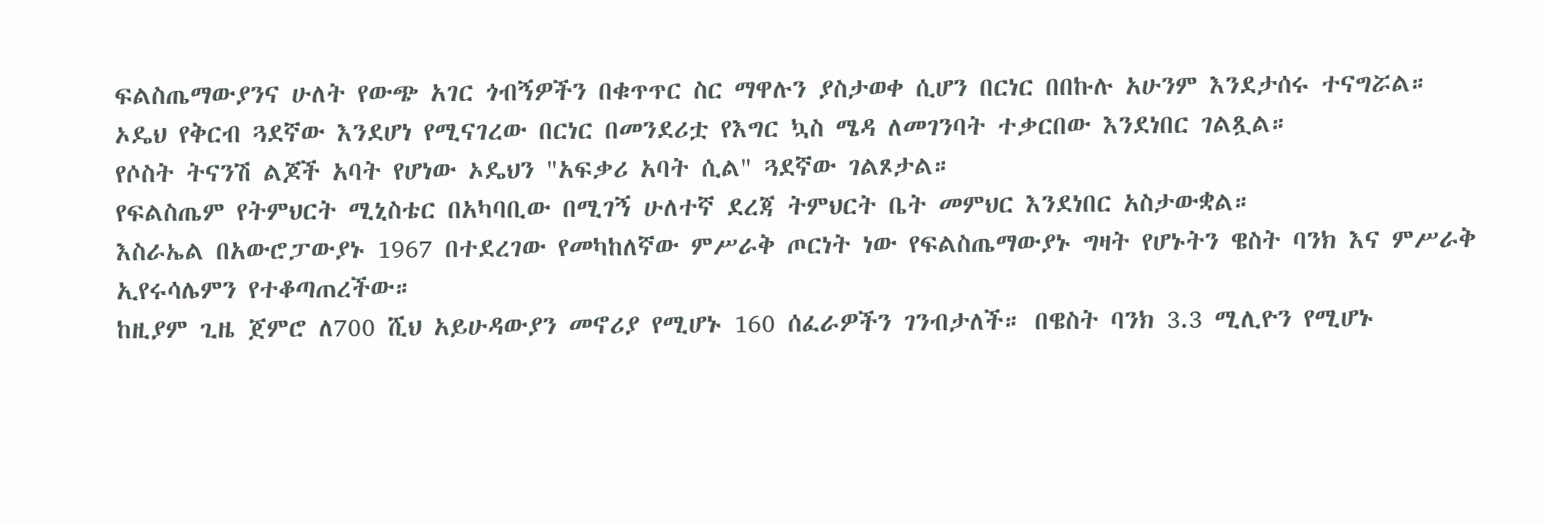ፍልስጤማውያንና ሁለት የውጭ አገር ጎብኝዎችን በቁጥጥር ስር ማዋሉን ያስታወቀ ሲሆን በርነር በበኩሉ አሁንም እንደታሰሩ ተናግሯል።
ኦዴህ የቅርብ ጓደኛው እንደሆነ የሚናገረው በርነር በመንደሪቷ የእግር ኳስ ሜዳ ለመገንባት ተቃርበው እንደነበር ገልጿል።
የሶስት ትናንሽ ልጆች አባት የሆነው ኦዴህን "አፍቃሪ አባት ሲል" ጓደኛው ገልጾታል።
የፍልስጤም የትምህርት ሚኒስቴር በአካባቢው በሚገኝ ሁለተኛ ደረጃ ትምህርት ቤት መምህር እንደነበር አስታውቋል።
እስራኤል በአውሮፓውያኑ 1967 በተደረገው የመካከለኛው ምሥራቅ ጦርነት ነው የፍልስጤማውያኑ ግዛት የሆኑትን ዌስት ባንክ እና ምሥራቅ ኢየሩሳሌምን የተቆጣጠረችው።
ከዚያም ጊዜ ጀምሮ ለ700 ሺህ አይሁዳውያን መኖሪያ የሚሆኑ 160 ሰፈራዎችን ገንብታለች። በዌስት ባንክ 3.3 ሚሊዮን የሚሆኑ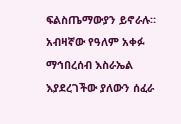ፍልስጤማውያን ይኖራሉ።
አብዛኛው የዓለም አቀፉ ማኅበረሰብ እስራኤል እያደረገችው ያለውን ሰፈራ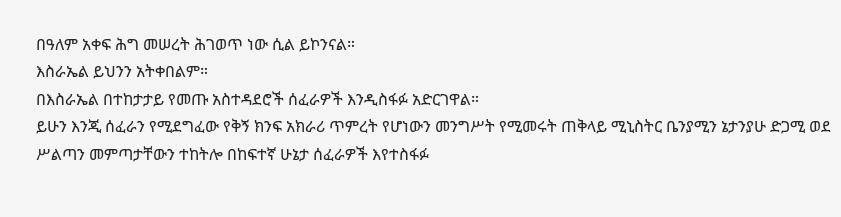በዓለም አቀፍ ሕግ መሠረት ሕገወጥ ነው ሲል ይኮንናል።
እስራኤል ይህንን አትቀበልም።
በእስራኤል በተከታታይ የመጡ አስተዳደሮች ሰፈራዎች እንዲስፋፉ አድርገዋል።
ይሁን እንጂ ሰፈራን የሚደግፈው የቅኝ ክንፍ አክራሪ ጥምረት የሆነውን መንግሥት የሚመሩት ጠቅላይ ሚኒስትር ቤንያሚን ኔታንያሁ ድጋሚ ወደ ሥልጣን መምጣታቸውን ተከትሎ በከፍተኛ ሁኔታ ሰፈራዎች እየተስፋፉ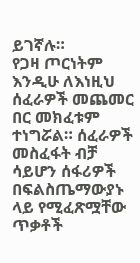ይገኛሉ።
የጋዛ ጦርነትም እንዲሁ ለእነዚህ ሰፈራዎች መጨመር በር መክፈቱም ተነግሯል። ሰፈራዎች መስፈፋት ብቻ ሳይሆን ሰፋሪዎች በፍልስጤማውያኑ ላይ የሚፈጽሟቸው ጥቃቶች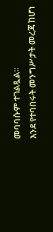መባባሱም ተገልጿል።
እንደ የተባበሩት መንግሥታት መረጃ ከሆነ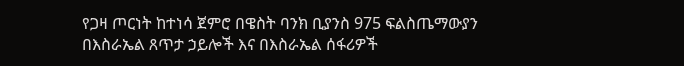የጋዛ ጦርነት ከተነሳ ጀምሮ በዌስት ባንክ ቢያንስ 975 ፍልስጤማውያን በእስራኤል ጸጥታ ኃይሎች እና በእስራኤል ሰፋሪዎች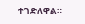ተገድለዋል።